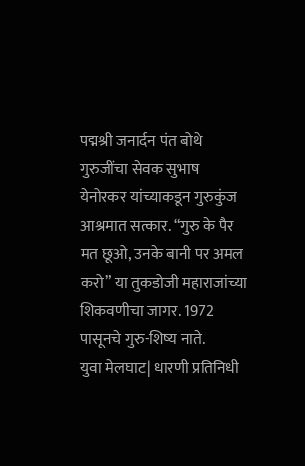पद्मश्री जनार्दन पंत बोथे गुरुजींचा सेवक सुभाष येनोरकर यांच्याकडून गुरुकुंज आश्रमात सत्कार. “गुरु के पैर मत छूओ, उनके बानी पर अमल करो” या तुकडोजी महाराजांच्या शिकवणीचा जागर. 1972 पासूनचे गुरु-शिष्य नाते.
युवा मेलघाट| धारणी प्रतिनिधी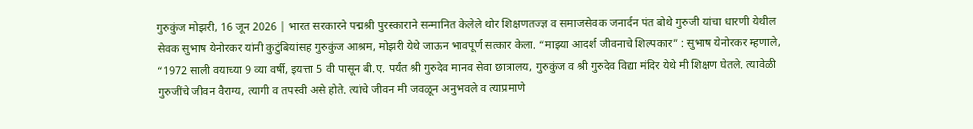गुरुकुंज मोझरी, 16 जून 2026 | भारत सरकारने पद्मश्री पुरस्काराने सन्मानित केलेले थोर शिक्षणतज्ज्ञ व समाजसेवक जनार्दन पंत बोथे गुरुजी यांचा धारणी येथील सेवक सुभाष येनोरकर यांनी कुटुंबियांसह गुरुकुंज आश्रम, मोझरी येथे जाऊन भावपूर्ण सत्कार केला. “माझ्या आदर्श जीवनाचे शिल्पकार” : सुभाष येनोरकर म्हणाले, “1972 साली वयाच्या 9 व्या वर्षी, इयत्ता 5 वी पासून बी.ए. पर्यंत श्री गुरुदेव मानव सेवा छात्रालय, गुरुकुंज व श्री गुरुदेव विद्या मंदिर येथे मी शिक्षण घेतले. त्यावेळी गुरुजींचे जीवन वैराग्य, त्यागी व तपस्वी असे होते. त्यांचे जीवन मी जवळून अनुभवले व त्याप्रमाणे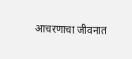आचरणाचा जीवनात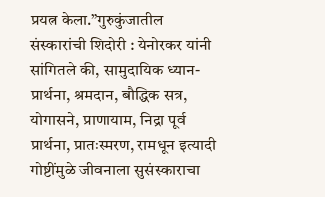प्रयत्न केला.”गुरुकुंजातील संस्कारांची शिदोरी : येनोरकर यांनी सांगितले की, सामुदायिक ध्यान-प्रार्थना, श्रमदान, बौद्धिक सत्र, योगासने, प्राणायाम, निद्रा पूर्व प्रार्थना, प्रातःस्मरण, रामधून इत्यादी गोष्टींमुळे जीवनाला सुसंस्काराचा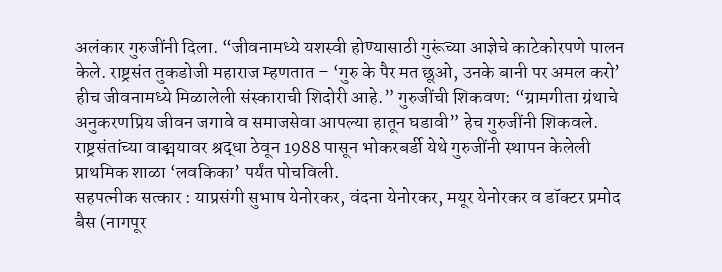अलंकार गुरुजींनी दिला. “जीवनामध्ये यशस्वी होण्यासाठी गुरूंच्या आज्ञेचे काटेकोरपणे पालन केले. राष्ट्रसंत तुकडोजी महाराज म्हणतात – ‘गुरु के पैर मत छूओ, उनके बानी पर अमल करो’ हीच जीवनामध्ये मिळालेली संस्काराची शिदोरी आहे.” गुरुजींची शिकवण: “ग्रामगीता ग्रंथाचे अनुकरणप्रिय जीवन जगावे व समाजसेवा आपल्या हातून घडावी” हेच गुरुजींनी शिकवले. राष्ट्रसंतांच्या वाङ्मयावर श्रद्धा ठेवून 1988 पासून भोकरबर्डी येथे गुरुजींनी स्थापन केलेली प्राथमिक शाळा ‘लवकिका’ पर्यंत पोचविली.
सहपत्नीक सत्कार : याप्रसंगी सुभाष येनोरकर, वंदना येनोरकर, मयूर येनोरकर व डॉक्टर प्रमोद बैस (नागपूर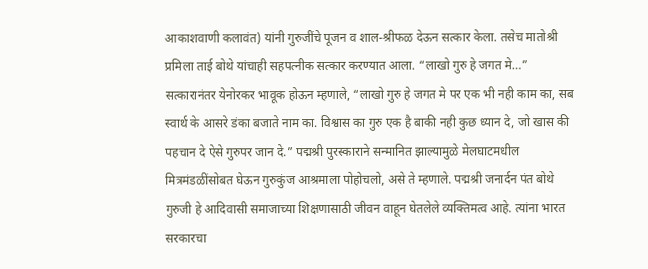आकाशवाणी कलावंत) यांनी गुरुजींचे पूजन व शाल-श्रीफळ देऊन सत्कार केला. तसेच मातोश्री प्रमिला ताई बोथे यांचाही सहपत्नीक सत्कार करण्यात आला. “लाखो गुरु हे जगत मे…” सत्कारानंतर येनोरकर भावूक होऊन म्हणाले, “लाखो गुरु हे जगत मे पर एक भी नही काम का, सब स्वार्थ के आसरे डंका बजाते नाम का. विश्वास का गुरु एक है बाकी नही कुछ ध्यान दे, जो खास की पहचान दे ऐसे गुरुपर जान दे.” पद्मश्री पुरस्काराने सन्मानित झाल्यामुळे मेलघाटमधील मित्रमंडळींसोबत घेऊन गुरुकुंज आश्रमाला पोहोचलो, असे ते म्हणाले. पद्मश्री जनार्दन पंत बोथे गुरुजी हे आदिवासी समाजाच्या शिक्षणासाठी जीवन वाहून घेतलेले व्यक्तिमत्व आहे. त्यांना भारत सरकारचा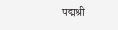पद्मश्री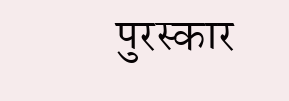पुरस्कार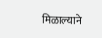मिळाल्याने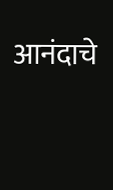आनंदाचे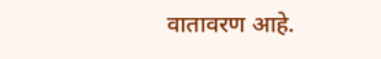वातावरण आहे.